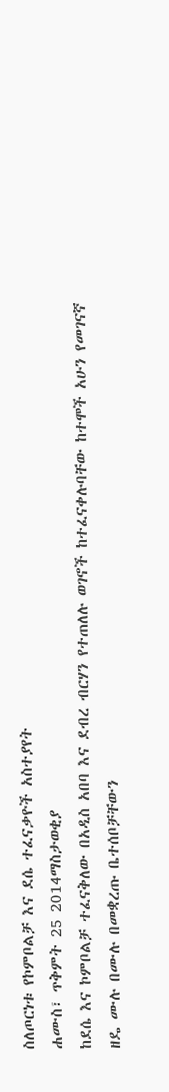ስለጦርነቱ የኮምቦልቻ እና ደሴ ተፈናቃዮች አስተያየት
ሐሙስ፣ ጥቅምት 25 2014ማስታወቂያ
ከደሴ እና ኮምቦልቻ ተፈናቅለው በአዲስ አበባ እና ደብረ ብርሃን የተጠለሉ ወገኖች ከተፈናቀሉባቸው ከተሞች አሁን የመገናኛ ዘዴ ሙሉ በሙሉ በመቋረጡ ቤተሰቦቻቸውን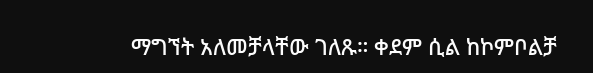ማግኘት አለመቻላቸው ገለጹ። ቀደም ሲል ከኮምቦልቻ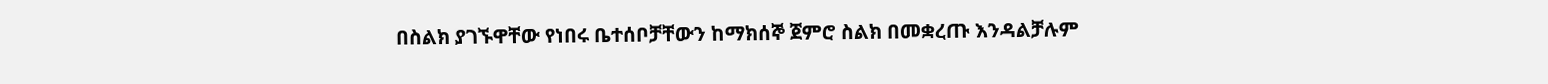በስልክ ያገኙዋቸው የነበሩ ቤተሰቦቻቸውን ከማክሰኞ ጀምሮ ስልክ በመቋረጡ እንዳልቻሉም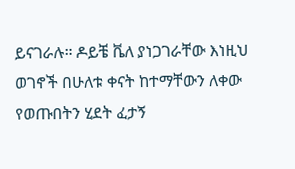ይናገራሉ። ዶይቼ ቬለ ያነጋገራቸው እነዚህ ወገኖች በሁለቱ ቀናት ከተማቸውን ለቀው የወጡበትን ሂደት ፈታኝ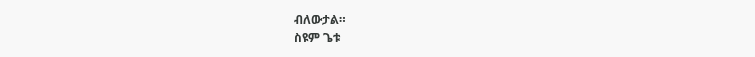ብለውታል።
ስዩም ጌቱ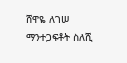ሸዋዬ ለገሠ
ማንተጋፍቶት ስለሺ